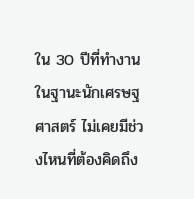ใน 30 ปีที่ทำงานในฐานะนักเศรษฐศาสตร์ ไม่เคยมีช่วงไหนที่ต้องคิดถึง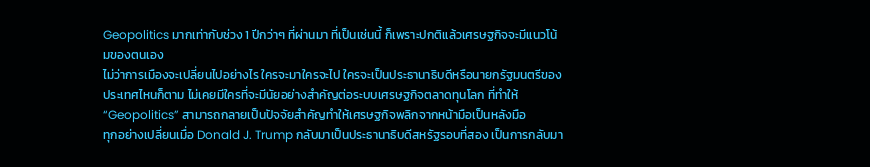Geopolitics มากเท่ากับช่วง 1 ปีกว่าๆ ที่ผ่านมา ที่เป็นเช่นนี้ ก็เพราะปกติแล้วเศรษฐกิจจะมีแนวโน้มของตนเอง
ไม่ว่าการเมืองจะเปลี่ยนไปอย่างไร ใครจะมาใครจะไป ใครจะเป็นประธานาธิบดีหรือนายกรัฐมนตรีของประเทศไหนก็ตาม ไม่เคยมีใครที่จะมีนัยอย่างสำคัญต่อระบบเศรษฐกิจตลาดทุนโลก ที่ทำให้ “Geopolitics” สามารถกลายเป็นปัจจัยสำคัญทำให้เศรษฐกิจพลิกจากหน้ามือเป็นหลังมือ
ทุกอย่างเปลี่ยนเมื่อ Donald J. Trump กลับมาเป็นประธานาธิบดีสหรัฐรอบที่สอง เป็นการกลับมา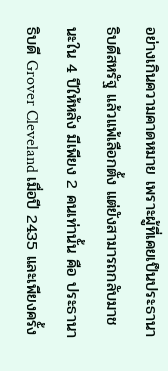อย่างเกินความคาดหมาย เพราะผู้ที่เคยเป็นประธานาธิบดีสหรัฐ แล้วแพ้เลือกตั้ง แต่ยังสามารถกลับมาชนะใน 4 ปีให้หลัง มีเพียง 2 คนเท่านั้น คือ ประธานาธิบดี Grover Cleveland เมื่อปี 2435 และเพียงครั้ง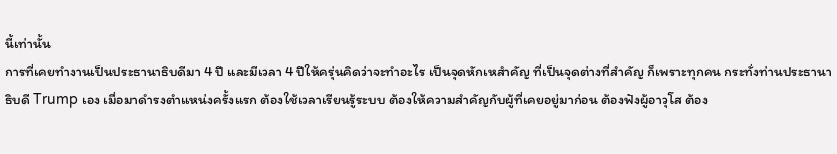นี้เท่านั้น
การที่เคยทำงานเป็นประธานาธิบดีมา 4 ปี และมีเวลา 4 ปีให้ครุ่นคิดว่าจะทำอะไร เป็นจุดหักเหสำคัญ ที่เป็นจุดต่างที่สำคัญ ก็เพราะทุกคน กระทั่งท่านประธานาธิบดี Trump เอง เมื่อมาดำรงตำแหน่งครั้งแรก ต้องใช้เวลาเรียนรู้ระบบ ต้องให้ความสำคัญกับผู้ที่เคยอยู่มาก่อน ต้องฟังผู้อาวุโส ต้อง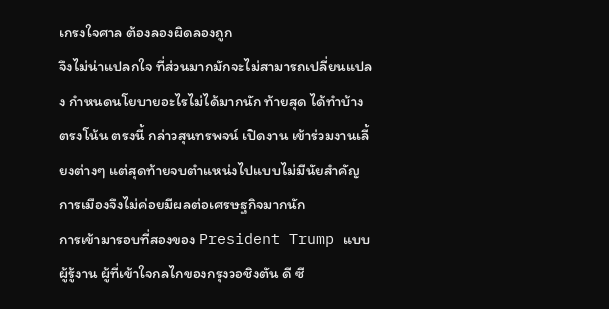เกรงใจศาล ต้องลองผิดลองถูก
จึงไม่น่าแปลกใจ ที่ส่วนมากมักจะไม่สามารถเปลี่ยนแปลง กำหนดนโยบายอะไรไม่ได้มากนัก ท้ายสุด ได้ทำบ้าง ตรงโน้น ตรงนี้ กล่าวสุนทรพจน์ เปิดงาน เข้าร่วมงานเลี้ยงต่างๆ แต่สุดท้ายจบตำแหน่งไปแบบไม่มีนัยสำคัญ การเมืองจึงไม่ค่อยมีผลต่อเศรษฐกิจมากนัก
การเข้ามารอบที่สองของ President Trump แบบผู้รู้งาน ผู้ที่เข้าใจกลไกของกรุงวอชิงตัน ดี ซี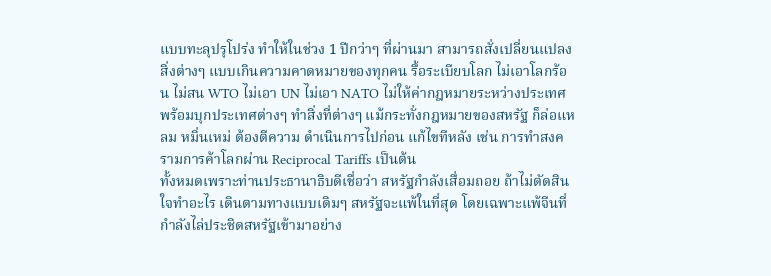แบบทะลุปรุโปร่ง ทำให้ในช่วง 1 ปีกว่าๆ ที่ผ่านมา สามารถสั่งเปลี่ยนแปลงสิ่งต่างๆ แบบเกินความคาดหมายของทุกคน รื้อระเบียบโลก ไม่เอาโลกร้อน ไม่สน WTO ไม่เอา UN ไม่เอา NATO ไม่ให้ค่ากฎหมายระหว่างประเทศ
พร้อมบุกประเทศต่างๆ ทำสิ่งที่ต่างๆ แม้กระทั่งกฎหมายของสหรัฐ ก็ล่อแหลม หมิ่นเหม่ ต้องตีความ ดำเนินการไปก่อน แก้ไขทีหลัง เช่น การทำสงครามการค้าโลกผ่าน Reciprocal Tariffs เป็นต้น
ทั้งหมดเพราะท่านประธานาธิบดีเชื่อว่า สหรัฐกำลังเสื่อมถอย ถ้าไม่ตัดสินใจทำอะไร เดินตามทางแบบเดิมๆ สหรัฐจะแพ้ในที่สุด โดยเฉพาะแพ้จีนที่กำลังไล่ประชิดสหรัฐเข้ามาอย่าง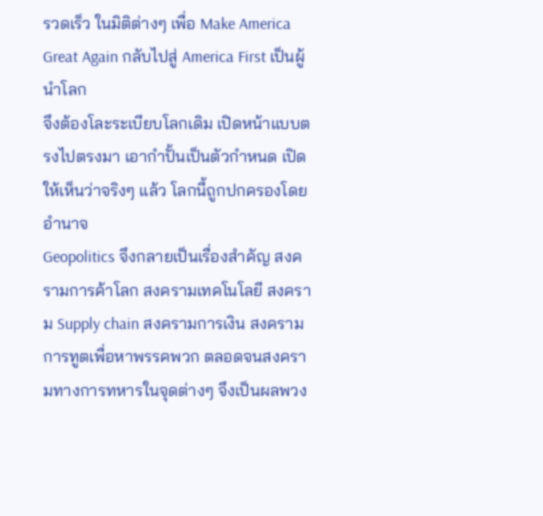รวดเร็ว ในมิติต่างๆ เพื่อ Make America Great Again กลับไปสู่ America First เป็นผู้นำโลก
จึงต้องโละระเบียบโลกเดิม เปิดหน้าแบบตรงไปตรงมา เอากำปั้นเป็นตัวกำหนด เปิดให้เห็นว่าจริงๆ แล้ว โลกนี้ถูกปกครองโดยอำนาจ
Geopolitics จึงกลายเป็นเรื่องสำคัญ สงครามการค้าโลก สงครามเทคโนโลยี สงคราม Supply chain สงครามการเงิน สงครามการทูตเพื่อหาพรรคพวก ตลอดจนสงครามทางการทหารในจุดต่างๆ จึงเป็นผลพวง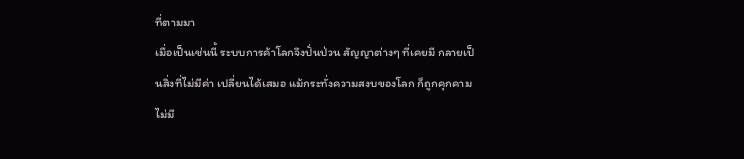ที่ตามมา
เมื่อเป็นเช่นนี้ ระบบการค้าโลกจึงปั่นป่วน สัญญาต่างๆ ที่เคยมี กลายเป็นสิ่งที่ไม่มีค่า เปลี่ยนได้เสมอ แม้กระทั่งความสงบของโลก ก็ถูกคุกคาม ไม่มี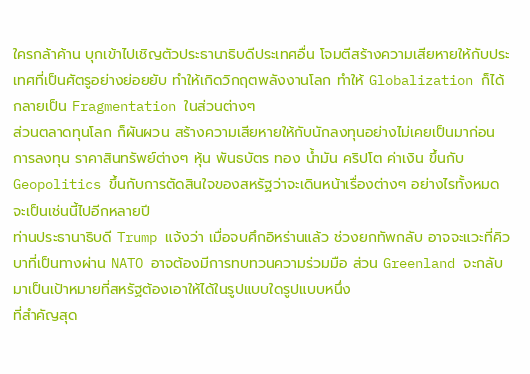ใครกล้าค้าน บุกเข้าไปเชิญตัวประธานาธิบดีประเทศอื่น โจมตีสร้างความเสียหายให้กับประเทศที่เป็นศัตรูอย่างย่อยยับ ทำให้เกิดวิกฤตพลังงานโลก ทำให้ Globalization ก็ได้กลายเป็น Fragmentation ในส่วนต่างๆ
ส่วนตลาดทุนโลก ก็ผันผวน สร้างความเสียหายให้กับนักลงทุนอย่างไม่เคยเป็นมาก่อน การลงทุน ราคาสินทรัพย์ต่างๆ หุ้น พันธบัตร ทอง น้ำมัน คริปโต ค่าเงิน ขึ้นกับ Geopolitics ขึ้นกับการตัดสินใจของสหรัฐว่าจะเดินหน้าเรื่องต่างๆ อย่างไรทั้งหมด จะเป็นเช่นนี้ไปอีกหลายปี
ท่านประธานาธิบดี Trump แจ้งว่า เมื่อจบศึกอิหร่านแล้ว ช่วงยกทัพกลับ อาจจะแวะที่คิวบาที่เป็นทางผ่าน NATO อาจต้องมีการทบทวนความร่วมมือ ส่วน Greenland จะกลับมาเป็นเป้าหมายที่สหรัฐต้องเอาให้ได้ในรูปแบบใดรูปแบบหนึ่ง
ที่สำคัญสุด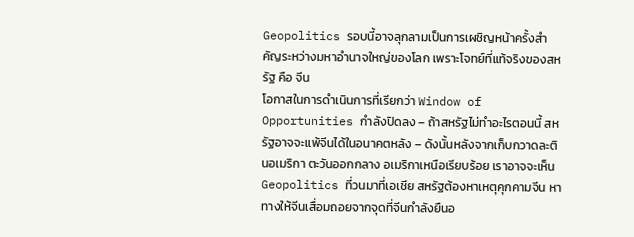Geopolitics รอบนี้อาจลุกลามเป็นการเผชิญหน้าครั้งสำคัญระหว่างมหาอำนาจใหญ่ของโลก เพราะโจทย์ที่แท้จริงของสหรัฐ คือ จีน
โอกาสในการดำเนินการที่เรียกว่า Window of Opportunities กำลังปิดลง – ถ้าสหรัฐไม่ทำอะไรตอนนี้ สหรัฐอาจจะแพ้จีนได้ในอนาคตหลัง – ดังนั้นหลังจากเก็บกวาดละตินอเมริกา ตะวันออกกลาง อเมริกาเหนือเรียบร้อย เราอาจจะเห็น Geopolitics ที่วนมาที่เอเชีย สหรัฐต้องหาเหตุคุกคามจีน หาทางให้จีนเสื่อมถอยจากจุดที่จีนกำลังยืนอ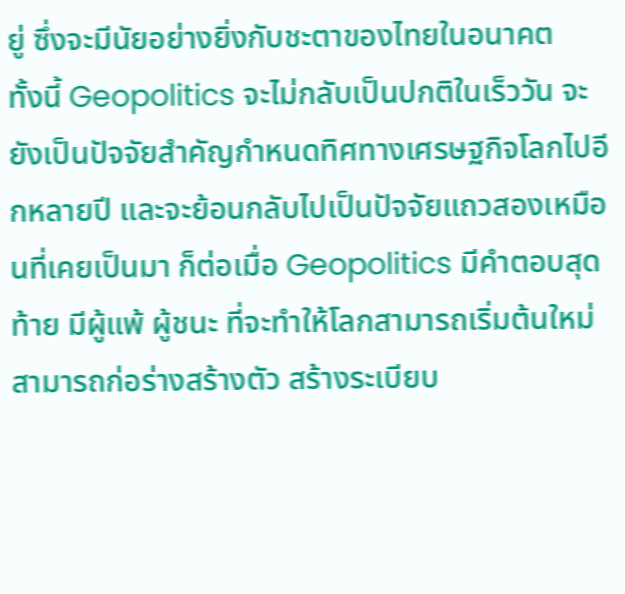ยู่ ซึ่งจะมีนัยอย่างยิ่งกับชะตาของไทยในอนาคต
ทั้งนี้ Geopolitics จะไม่กลับเป็นปกติในเร็ววัน จะยังเป็นปัจจัยสำคัญกำหนดทิศทางเศรษฐกิจโลกไปอีกหลายปี และจะย้อนกลับไปเป็นปัจจัยแถวสองเหมือนที่เคยเป็นมา ก็ต่อเมื่อ Geopolitics มีคำตอบสุดท้าย มีผู้แพ้ ผู้ชนะ ที่จะทำให้โลกสามารถเริ่มต้นใหม่ สามารถก่อร่างสร้างตัว สร้างระเบียบ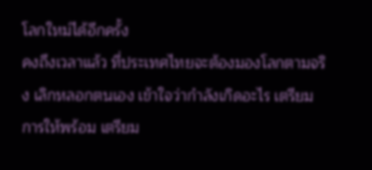โลกใหม่ได้อีกครั้ง
คงถึงเวลาแล้ว ที่ประเทศไทยจะต้องมองโลกตามจริง เลิกหลอกตนเอง เข้าใจว่ากำลังเกิดอะไร เตรียมการให้พร้อม เตรียม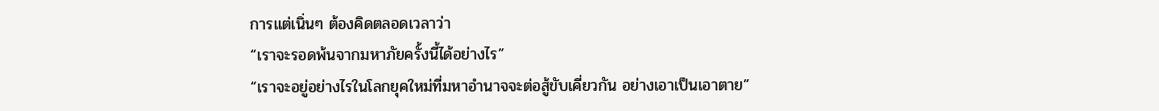การแต่เนิ่นๆ ต้องคิดตลอดเวลาว่า
“เราจะรอดพ้นจากมหาภัยครั้งนี้ได้อย่างไร”
“เราจะอยู่อย่างไรในโลกยุคใหม่ที่มหาอำนาจจะต่อสู้ขับเคี่ยวกัน อย่างเอาเป็นเอาตาย”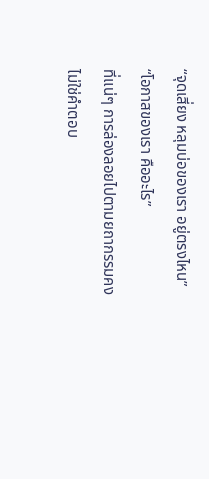“จุดเสี่ยง หลุมบ่อของเรา อยู่ตรงไหน”
“โอกาสของเรา คืออะไร”
ที่แน่ๆ การล่องลอยไปตามยถากรรมคงไม่ใช่คำตอบ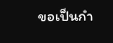ขอเป็นกำ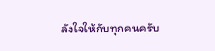ลังใจให้กับทุกคนครับ